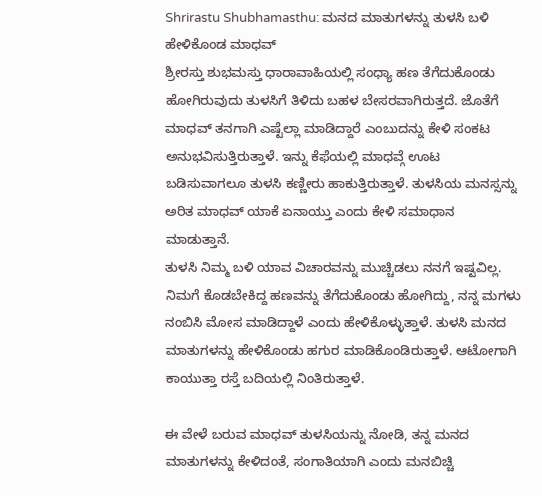Shrirastu Shubhamasthu: ಮನದ ಮಾತುಗಳನ್ನು ತುಳಸಿ ಬಳಿ ಹೇಳಿಕೊಂಡ ಮಾಧವ್
ಶ್ರೀರಸ್ತು ಶುಭಮಸ್ತು ಧಾರಾವಾಹಿಯಲ್ಲಿ ಸಂಧ್ಯಾ ಹಣ ತೆಗೆದುಕೊಂಡು ಹೋಗಿರುವುದು ತುಳಸಿಗೆ ತಿಳಿದು ಬಹಳ ಬೇಸರವಾಗಿರುತ್ತದೆ. ಜೊತೆಗೆ ಮಾಧವ್ ತನಗಾಗಿ ಎಷ್ಟೆಲ್ಲಾ ಮಾಡಿದ್ದಾರೆ ಎಂಬುದನ್ನು ಕೇಳಿ ಸಂಕಟ ಅನುಭವಿಸುತ್ತಿರುತ್ತಾಳೆ. ಇನ್ನು ಕೆಫೆಯಲ್ಲಿ ಮಾಧವ್ಗೆ ಊಟ ಬಡಿಸುವಾಗಲೂ ತುಳಸಿ ಕಣ್ಣೀರು ಹಾಕುತ್ತಿರುತ್ತಾಳೆ. ತುಳಸಿಯ ಮನಸ್ಸನ್ನು ಅರಿತ ಮಾಧವ್ ಯಾಕೆ ಏನಾಯ್ತು ಎಂದು ಕೇಳಿ ಸಮಾಧಾನ ಮಾಡುತ್ತಾನೆ.
ತುಳಸಿ ನಿಮ್ಮ ಬಳಿ ಯಾವ ವಿಚಾರವನ್ನು ಮುಚ್ಚಿಡಲು ನನಗೆ ಇಷ್ಟವಿಲ್ಲ. ನಿಮಗೆ ಕೊಡಬೇಕಿದ್ದ ಹಣವನ್ನು ತೆಗೆದುಕೊಂಡು ಹೋಗಿದ್ದು, ನನ್ನ ಮಗಳು ನಂಬಿಸಿ ಮೋಸ ಮಾಡಿದ್ದಾಳೆ ಎಂದು ಹೇಳಿಕೊಳ್ಳುತ್ತಾಳೆ. ತುಳಸಿ ಮನದ ಮಾತುಗಳನ್ನು ಹೇಳಿಕೊಂಡು ಹಗುರ ಮಾಡಿಕೊಂಡಿರುತ್ತಾಳೆ. ಆಟೋಗಾಗಿ ಕಾಯುತ್ತಾ ರಸ್ತೆ ಬದಿಯಲ್ಲಿ ನಿಂತಿರುತ್ತಾಳೆ.

ಈ ವೇಳೆ ಬರುವ ಮಾಧವ್ ತುಳಸಿಯನ್ನು ನೋಡಿ, ತನ್ನ ಮನದ ಮಾತುಗಳನ್ನು ಕೇಳಿದಂತೆ, ಸಂಗಾತಿಯಾಗಿ ಎಂದು ಮನಬಿಚ್ಚಿ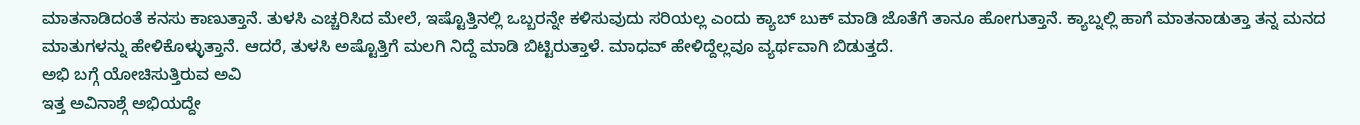ಮಾತನಾಡಿದಂತೆ ಕನಸು ಕಾಣುತ್ತಾನೆ. ತುಳಸಿ ಎಚ್ಚರಿಸಿದ ಮೇಲೆ, ಇಷ್ಟೊತ್ತಿನಲ್ಲಿ ಒಬ್ಬರನ್ನೇ ಕಳಿಸುವುದು ಸರಿಯಲ್ಲ ಎಂದು ಕ್ಯಾಬ್ ಬುಕ್ ಮಾಡಿ ಜೊತೆಗೆ ತಾನೂ ಹೋಗುತ್ತಾನೆ. ಕ್ಯಾಬ್ನಲ್ಲಿ ಹಾಗೆ ಮಾತನಾಡುತ್ತಾ ತನ್ನ ಮನದ ಮಾತುಗಳನ್ನು ಹೇಳಿಕೊಳ್ಳುತ್ತಾನೆ. ಆದರೆ, ತುಳಸಿ ಅಷ್ಟೊತ್ತಿಗೆ ಮಲಗಿ ನಿದ್ದೆ ಮಾಡಿ ಬಿಟ್ಟಿರುತ್ತಾಳೆ. ಮಾಧವ್ ಹೇಳಿದ್ದೆಲ್ಲವೂ ವ್ಯರ್ಥವಾಗಿ ಬಿಡುತ್ತದೆ.
ಅಭಿ ಬಗ್ಗೆ ಯೋಚಿಸುತ್ತಿರುವ ಅವಿ
ಇತ್ತ ಅವಿನಾಶ್ಗೆ ಅಭಿಯದ್ದೇ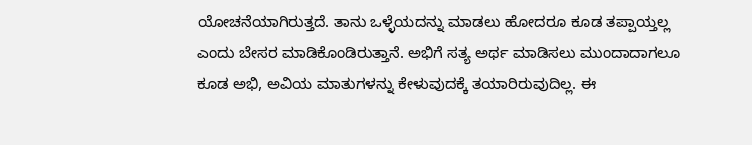ಯೋಚನೆಯಾಗಿರುತ್ತದೆ. ತಾನು ಒಳ್ಳೆಯದನ್ನು ಮಾಡಲು ಹೋದರೂ ಕೂಡ ತಪ್ಪಾಯ್ತಲ್ಲ ಎಂದು ಬೇಸರ ಮಾಡಿಕೊಂಡಿರುತ್ತಾನೆ. ಅಭಿಗೆ ಸತ್ಯ ಅರ್ಥ ಮಾಡಿಸಲು ಮುಂದಾದಾಗಲೂ ಕೂಡ ಅಭಿ, ಅವಿಯ ಮಾತುಗಳನ್ನು ಕೇಳುವುದಕ್ಕೆ ತಯಾರಿರುವುದಿಲ್ಲ. ಈ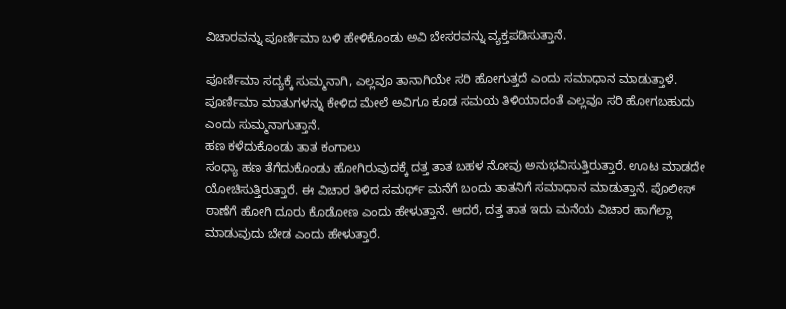ವಿಚಾರವನ್ನು ಪೂರ್ಣಿಮಾ ಬಳಿ ಹೇಳಿಕೊಂಡು ಅವಿ ಬೇಸರವನ್ನು ವ್ಯಕ್ತಪಡಿಸುತ್ತಾನೆ.

ಪೂರ್ಣಿಮಾ ಸದ್ಯಕ್ಕೆ ಸುಮ್ಮನಾಗಿ, ಎಲ್ಲವೂ ತಾನಾಗಿಯೇ ಸರಿ ಹೋಗುತ್ತದೆ ಎಂದು ಸಮಾಧಾನ ಮಾಡುತ್ತಾಳೆ. ಪೂರ್ಣಿಮಾ ಮಾತುಗಳನ್ನು ಕೇಳಿದ ಮೇಲೆ ಅವಿಗೂ ಕೂಡ ಸಮಯ ತಿಳಿಯಾದಂತೆ ಎಲ್ಲವೂ ಸರಿ ಹೋಗಬಹುದು ಎಂದು ಸುಮ್ಮನಾಗುತ್ತಾನೆ.
ಹಣ ಕಳೆದುಕೊಂಡು ತಾತ ಕಂಗಾಲು
ಸಂಧ್ಯಾ ಹಣ ತೆಗೆದುಕೊಂಡು ಹೋಗಿರುವುದಕ್ಕೆ ದತ್ತ ತಾತ ಬಹಳ ನೋವು ಅನುಭವಿಸುತ್ತಿರುತ್ತಾರೆ. ಊಟ ಮಾಡದೇ ಯೋಚಿಸುತ್ತಿರುತ್ತಾರೆ. ಈ ವಿಚಾರ ತಿಳಿದ ಸಮರ್ಥ್ ಮನೆಗೆ ಬಂದು ತಾತನಿಗೆ ಸಮಾಧಾನ ಮಾಡುತ್ತಾನೆ. ಪೊಲೀಸ್ ಠಾಣೆಗೆ ಹೋಗಿ ದೂರು ಕೊಡೋಣ ಎಂದು ಹೇಳುತ್ತಾನೆ. ಆದರೆ, ದತ್ತ ತಾತ ಇದು ಮನೆಯ ವಿಚಾರ ಹಾಗೆಲ್ಲಾ ಮಾಡುವುದು ಬೇಡ ಎಂದು ಹೇಳುತ್ತಾರೆ.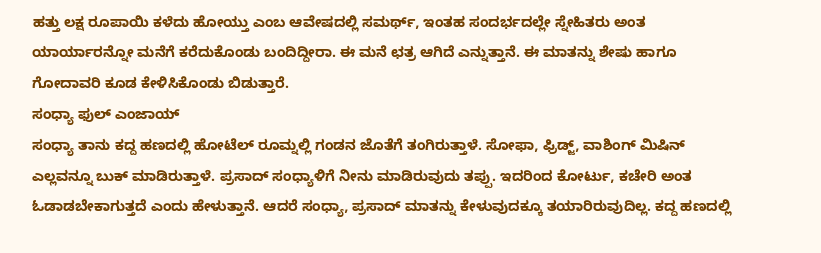ಹತ್ತು ಲಕ್ಷ ರೂಪಾಯಿ ಕಳೆದು ಹೋಯ್ತು ಎಂಬ ಆವೇಷದಲ್ಲಿ ಸಮರ್ಥ್, ಇಂತಹ ಸಂದರ್ಭದಲ್ಲೇ ಸ್ನೇಹಿತರು ಅಂತ ಯಾರ್ಯಾರನ್ನೋ ಮನೆಗೆ ಕರೆದುಕೊಂಡು ಬಂದಿದ್ದೀರಾ. ಈ ಮನೆ ಛತ್ರ ಆಗಿದೆ ಎನ್ನುತ್ತಾನೆ. ಈ ಮಾತನ್ನು ಶೇಷು ಹಾಗೂ ಗೋದಾವರಿ ಕೂಡ ಕೇಳಿಸಿಕೊಂಡು ಬಿಡುತ್ತಾರೆ.
ಸಂಧ್ಯಾ ಫುಲ್ ಎಂಜಾಯ್
ಸಂಧ್ಯಾ ತಾನು ಕದ್ದ ಹಣದಲ್ಲಿ ಹೋಟೆಲ್ ರೂಮ್ನಲ್ಲಿ ಗಂಡನ ಜೊತೆಗೆ ತಂಗಿರುತ್ತಾಳೆ. ಸೋಫಾ, ಫ್ರಿಡ್ಜ್, ವಾಶಿಂಗ್ ಮಿಷಿನ್ ಎಲ್ಲವನ್ನೂ ಬುಕ್ ಮಾಡಿರುತ್ತಾಳೆ. ಪ್ರಸಾದ್ ಸಂಧ್ಯಾಳಿಗೆ ನೀನು ಮಾಡಿರುವುದು ತಪ್ಪು. ಇದರಿಂದ ಕೋರ್ಟು, ಕಚೇರಿ ಅಂತ ಓಡಾಡಬೇಕಾಗುತ್ತದೆ ಎಂದು ಹೇಳುತ್ತಾನೆ. ಆದರೆ ಸಂಧ್ಯಾ, ಪ್ರಸಾದ್ ಮಾತನ್ನು ಕೇಳುವುದಕ್ಕೂ ತಯಾರಿರುವುದಿಲ್ಲ. ಕದ್ದ ಹಣದಲ್ಲಿ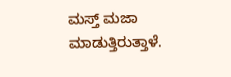ಮಸ್ತ್ ಮಜಾ ಮಾಡುತ್ತಿರುತ್ತಾಳೆ.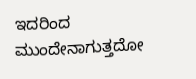ಇದರಿಂದ ಮುಂದೇನಾಗುತ್ತದೋ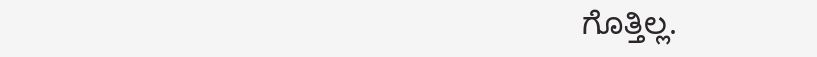ಗೊತ್ತಿಲ್ಲ.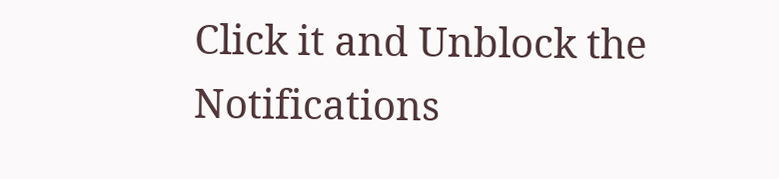Click it and Unblock the Notifications